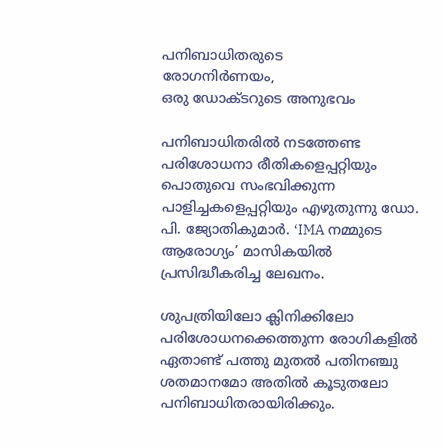പനിബാധിതരുടെ
രോഗനിർണയം,
ഒരു ഡോക്ടറുടെ അനുഭവം

പനിബാധിതരിൽ നടത്തേണ്ട പരിശോധനാ രീതികളെപ്പറ്റിയും പൊതുവെ സംഭവിക്കുന്ന പാളിച്ചകളെപ്പറ്റിയും എഴുതുന്നു ഡോ. പി. ജ്യോതികുമാർ. ‘IMA നമ്മുടെ ആരോഗ്യം’ മാസികയിൽ പ്രസിദ്ധീകരിച്ച ലേഖനം.

ശുപത്രിയിലോ ക്ലിനിക്കിലോ പരിശോധനക്കെത്തുന്ന രോഗികളിൽ ഏതാണ്ട് പത്തു മുതൽ പതിനഞ്ചു ശതമാനമോ അതിൽ കൂടുതലോ പനിബാധിതരായിരിക്കും.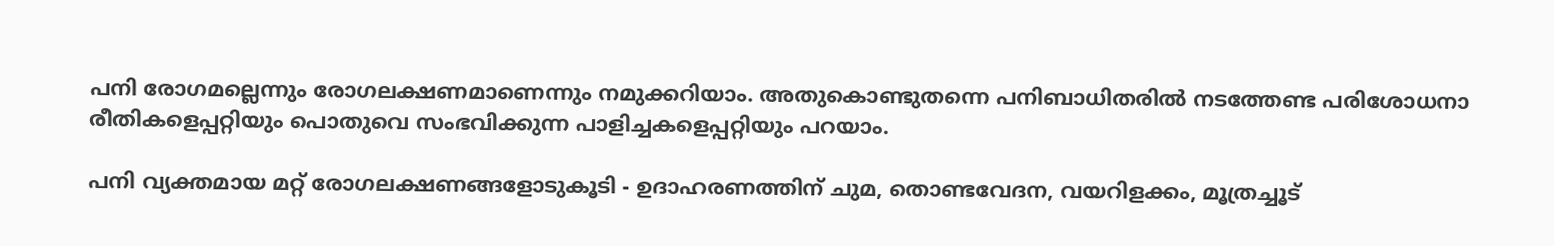പനി രോഗമല്ലെന്നും രോഗലക്ഷണമാണെന്നും നമുക്കറിയാം. അതുകൊണ്ടുതന്നെ പനിബാധിതരിൽ നടത്തേണ്ട പരിശോധനാ രീതികളെപ്പറ്റിയും പൊതുവെ സംഭവിക്കുന്ന പാളിച്ചകളെപ്പറ്റിയും പറയാം.

പനി വ്യക്തമായ മറ്റ് രോഗലക്ഷണങ്ങളോടുകൂടി - ഉദാഹരണത്തിന് ചുമ, തൊണ്ടവേദന, വയറിളക്കം, മൂത്രച്ചൂട്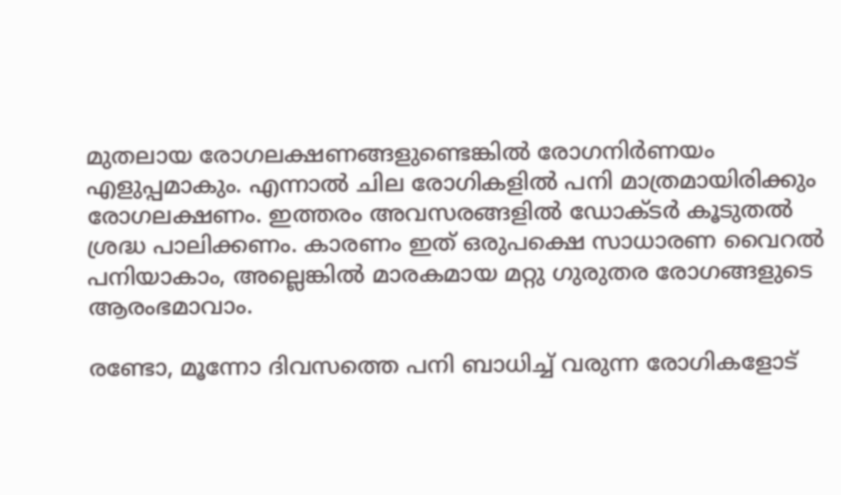മുതലായ രോഗലക്ഷണങ്ങളുണ്ടെങ്കിൽ രോഗനിർണയം എളുപ്പമാകും. എന്നാൽ ചില രോഗികളിൽ പനി മാത്രമായിരിക്കും രോഗലക്ഷണം. ഇത്തരം അവസരങ്ങളിൽ ഡോക്ടർ കൂടുതൽ ശ്രദ്ധ പാലിക്കണം. കാരണം ഇത് ഒരുപക്ഷെ സാധാരണ വൈറൽ പനിയാകാം, അല്ലെങ്കിൽ മാരകമായ മറ്റു ഗുരുതര രോഗങ്ങളുടെ ആരംഭമാവാം.

രണ്ടോ, മൂന്നോ ദിവസത്തെ പനി ബാധിച്ച് വരുന്ന രോഗികളോട്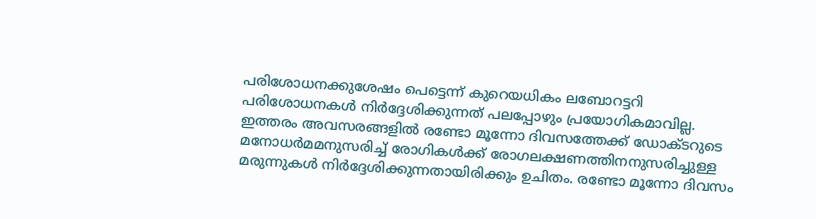പരിശോധനക്കുശേഷം പെട്ടെന്ന് കുറെയധികം ലബോറട്ടറി പരിശോധനകൾ നിർദ്ദേശിക്കുന്നത് പലപ്പോഴും പ്രയോഗികമാവില്ല. ഇത്തരം അവസരങ്ങളിൽ രണ്ടോ മൂന്നോ ദിവസത്തേക്ക് ഡോക്ടറുടെ മനോധർമമനുസരിച്ച് രോഗികൾക്ക് രോഗലക്ഷണത്തിനനുസരിച്ചുള്ള മരുന്നുകൾ നിർദ്ദേശിക്കുന്നതായിരിക്കും ഉചിതം. രണ്ടോ മൂന്നോ ദിവസം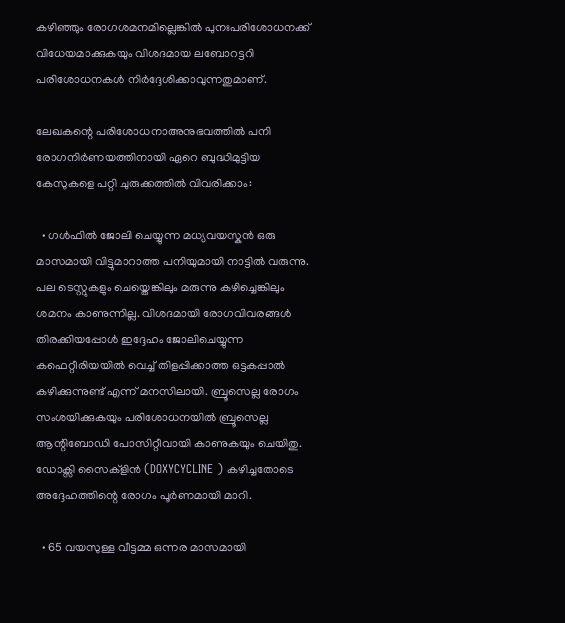കഴിഞ്ഞും രോഗശമനമില്ലെങ്കിൽ പുനഃപരിശോധനക്ക് വിധേയമാക്കുകയും വിശദമായ ലബോറട്ടറി പരിശോധനകൾ നിർദ്ദേശിക്കാവുന്നതുമാണ്.

ലേഖകന്റെ പരിശോധനാഅനുഭവത്തിൽ പനി രോഗനിർണയത്തിനായി ഏറെ ബുദ്ധിമുട്ടിയ കേസുകളെ പറ്റി ചുരുക്കത്തിൽ വിവരിക്കാം:

  • ഗൾഫിൽ ജോലി ചെയ്യുന്ന മധ്യവയസ്കൻ ഒരു മാസമായി വിട്ടുമാറാത്ത പനിയുമായി നാട്ടിൽ വരുന്നു. പല ടെസ്റ്റുകളും ചെയ്തെങ്കിലും മരുന്നു കഴിച്ചെങ്കിലും ശമനം കാണുന്നില്ല. വിശദമായി രോഗവിവരങ്ങൾ തിരക്കിയപ്പോൾ ഇദ്ദേഹം ജോലിചെയ്യുന്ന കഫെറ്റീരിയയിൽ വെച്ച് തിളപ്പിക്കാത്ത ഒട്ടകപ്പാൽ കഴിക്കുന്നുണ്ട് എന്ന് മനസിലായി. ബ്രൂസെല്ല രോഗം സംശയിക്കുകയും പരിശോധനയിൽ ബ്രൂസെല്ല ആന്റിബോഡി പോസിറ്റീവായി കാണുകയും ചെയിതു. ഡോക്സി സൈക്ളിൻ (DOXYCYCLINE ) കഴിച്ചതോടെ അദ്ദേഹത്തിന്റെ രോഗം പൂർണമായി മാറി.

  • 65 വയസുള്ള വീട്ടമ്മ ഒന്നര മാസമായി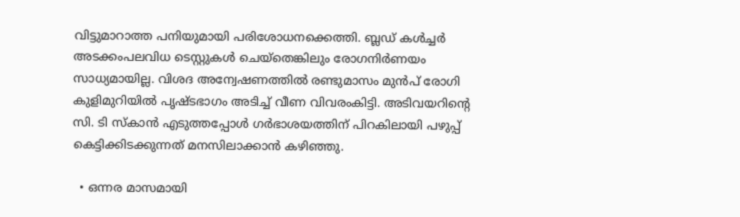വിട്ടുമാറാത്ത പനിയുമായി പരിശോധനക്കെത്തി. ബ്ലഡ് കൾച്ചർ അടക്കംപലവിധ ടെസ്റ്റുകൾ ചെയ്തെങ്കിലും രോഗനിർണയം സാധ്യമായില്ല. വിശദ അന്വേഷണത്തിൽ രണ്ടുമാസം മുൻപ് രോഗി കുളിമുറിയിൽ പൃഷ്ടഭാഗം അടിച്ച് വീണ വിവരംകിട്ടി. അടിവയറിന്റെ സി. ടി സ്കാൻ എടുത്തപ്പോൾ ഗർഭാശയത്തിന് പിറകിലായി പഴുപ്പ് കെട്ടിക്കിടക്കുന്നത് മനസിലാക്കാൻ കഴിഞ്ഞു.

  • ഒന്നര മാസമായി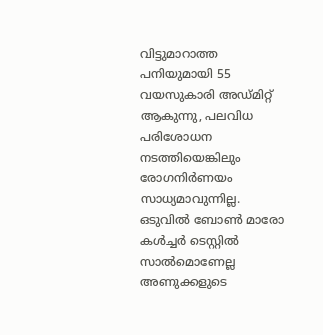വിട്ടുമാറാത്ത പനിയുമായി 55 വയസുകാരി അഡ്മിറ്റ് ആകുന്നു, പലവിധ പരിശോധന നടത്തിയെങ്കിലും രോഗനിർണയം സാധ്യമാവുന്നില്ല. ഒടുവിൽ ബോൺ മാരോ കൾച്ചർ ടെസ്റ്റിൽ സാൽമൊണേല്ല അണുക്കളുടെ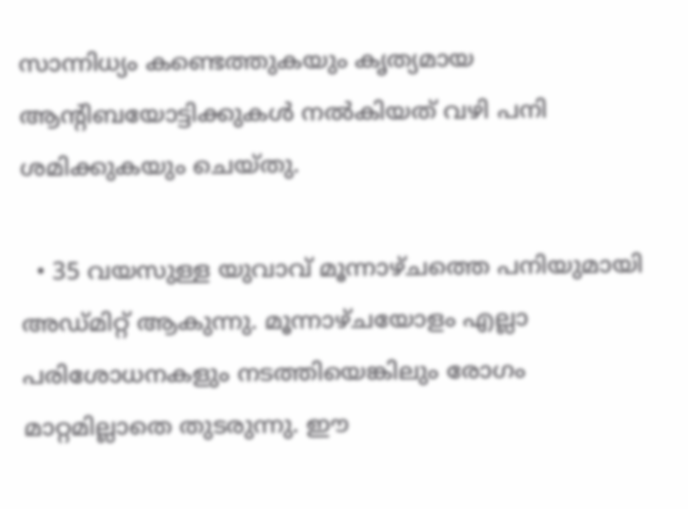സാന്നിധ്യം കണ്ടെത്തുകയും കൃത്യമായ ആന്റിബയോട്ടിക്കുകൾ നൽകിയത് വഴി പനി ശമിക്കുകയും ചെയ്തു.

  • 35 വയസുള്ള യുവാവ് മൂന്നാഴ്ചത്തെ പനിയുമായി അഡ്മിറ്റ് ആകുന്നു. മൂന്നാഴ്ചയോളം എല്ലാ പരിശോധനകളും നടത്തിയെങ്കിലും രോഗം മാറ്റമില്ലാതെ തുടരുന്നു. ഈ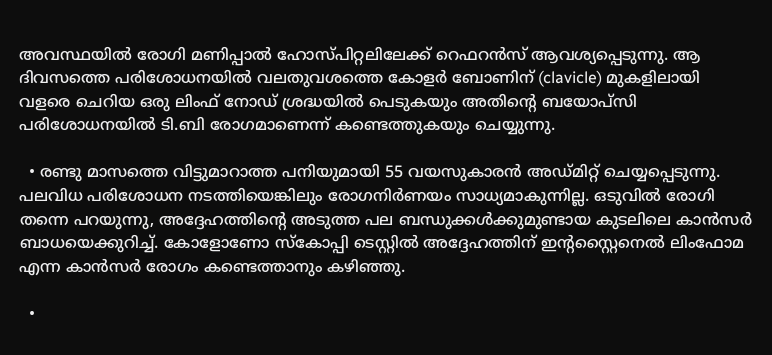അവസ്ഥയിൽ രോഗി മണിപ്പാൽ ഹോസ്പിറ്റലിലേക്ക് റെഫറൻസ് ആവശ്യപ്പെടുന്നു. ആ ദിവസത്തെ പരിശോധനയിൽ വലതുവശത്തെ കോളർ ബോണിന് (clavicle) മുകളിലായി വളരെ ചെറിയ ഒരു ലിംഫ് നോഡ് ശ്രദ്ധയിൽ പെടുകയും അതിന്റെ ബയോപ്സി പരിശോധനയിൽ ടി.ബി രോഗമാണെന്ന് കണ്ടെത്തുകയും ചെയ്യുന്നു.

  • രണ്ടു മാസത്തെ വിട്ടുമാറാത്ത പനിയുമായി 55 വയസുകാരൻ അഡ്മിറ്റ് ചെയ്യപ്പെടുന്നു. പലവിധ പരിശോധന നടത്തിയെങ്കിലും രോഗനിർണയം സാധ്യമാകുന്നില്ല. ഒടുവിൽ രോഗി തന്നെ പറയുന്നു, അദ്ദേഹത്തിന്റെ അടുത്ത പല ബന്ധുക്കൾക്കുമുണ്ടായ കുടലിലെ കാൻസർ ബാധയെക്കുറിച്ച്. കോളോണോ സ്കോപ്പി ടെസ്റ്റിൽ അദ്ദേഹത്തിന് ഇന്റസ്റ്റൈനെൽ ലിംഫോമ എന്ന കാൻസർ രോഗം കണ്ടെത്താനും കഴിഞ്ഞു.

  •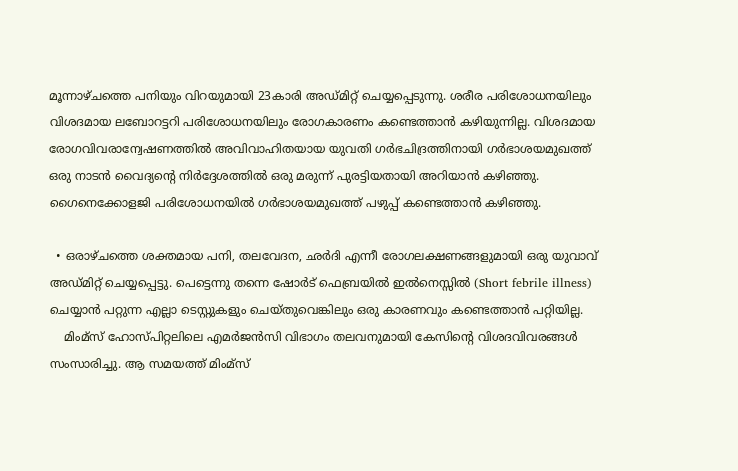മൂന്നാഴ്ചത്തെ പനിയും വിറയുമായി 23കാരി അഡ്മിറ്റ് ചെയ്യപ്പെടുന്നു. ശരീര പരിശോധനയിലും വിശദമായ ലബോറട്ടറി പരിശോധനയിലും രോഗകാരണം കണ്ടെത്താൻ കഴിയുന്നില്ല. വിശദമായ രോഗവിവരാന്വേഷണത്തിൽ അവിവാഹിതയായ യുവതി ഗർഭചിദ്രത്തിനായി ഗർഭാശയമുഖത്ത് ഒരു നാടൻ വൈദ്യന്റെ നിർദ്ദേശത്തിൽ ഒരു മരുന്ന് പുരട്ടിയതായി അറിയാൻ കഴിഞ്ഞു. ഗൈനെക്കോളജി പരിശോധനയിൽ ഗർഭാശയമുഖത്ത് പഴുപ്പ് കണ്ടെത്താൻ കഴിഞ്ഞു.

  • ഒരാഴ്ചത്തെ ശക്തമായ പനി, തലവേദന, ഛർദി എന്നീ രോഗലക്ഷണങ്ങളുമായി ഒരു യുവാവ് അഡ്മിറ്റ് ചെയ്യപ്പെട്ടു. പെട്ടെന്നു തന്നെ ഷോർട് ഫെബ്രയിൽ ഇൽനെസ്സിൽ (Short febrile illness) ചെയ്യാൻ പറ്റുന്ന എല്ലാ ടെസ്റ്റുകളും ചെയ്തുവെങ്കിലും ഒരു കാരണവും കണ്ടെത്താൻ പറ്റിയില്ല.
    മിംമ്സ് ഹോസ്പിറ്റലിലെ എമർജൻസി വിഭാഗം തലവനുമായി കേസിന്റെ വിശദവിവരങ്ങൾ സംസാരിച്ചു. ആ സമയത്ത് മിംമ്സ്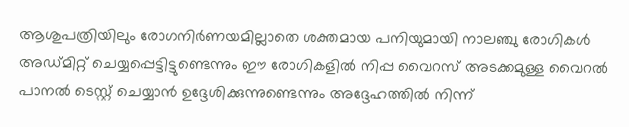ആശുപത്രിയിലും രോഗനിർണയമില്ലാതെ ശക്തമായ പനിയുമായി നാലഞ്ചു രോഗികൾ അഡ്മിറ്റ് ചെയ്യപ്പെട്ടിട്ടുണ്ടെന്നും ഈ രോഗികളിൽ നിപ്പ വൈറസ് അടക്കമുള്ള വൈറൽ പാനൽ ടെസ്റ്റ് ചെയ്യാൻ ഉദ്ദേശിക്കുന്നുണ്ടെന്നും അദ്ദേഹത്തിൽ നിന്ന്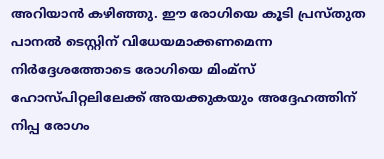അറിയാൻ കഴിഞ്ഞു. ഈ രോഗിയെ കൂടി പ്രസ്തുത പാനൽ ടെസ്റ്റിന് വിധേയമാക്കണമെന്ന നിർദ്ദേശത്തോടെ രോഗിയെ മിംമ്സ് ഹോസ്പിറ്റലിലേക്ക് അയക്കുകയും അദ്ദേഹത്തിന് നിപ്പ രോഗം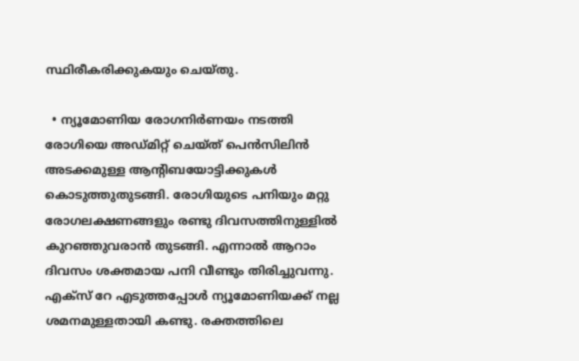സ്ഥിരീകരിക്കുകയും ചെയ്തു.

  • ന്യൂമോണിയ രോഗനിർണയം നടത്തി രോഗിയെ അഡ്മിറ്റ് ചെയ്ത് പെന്‍സിലിൻ അടക്കമുള്ള ആന്റിബയോട്ടിക്കുകൾ കൊടുത്തുതുടങ്ങി. രോഗിയുടെ പനിയും മറ്റു രോഗലക്ഷണങ്ങളും രണ്ടു ദിവസത്തിനുള്ളിൽ കുറഞ്ഞുവരാൻ തുടങ്ങി. എന്നാൽ ആറാം ദിവസം ശക്തമായ പനി വീണ്ടും തിരിച്ചുവന്നു. എക്സ് റേ എടുത്തപ്പോൾ ന്യൂമോണിയക്ക് നല്ല ശമനമുള്ളതായി കണ്ടു. രക്തത്തിലെ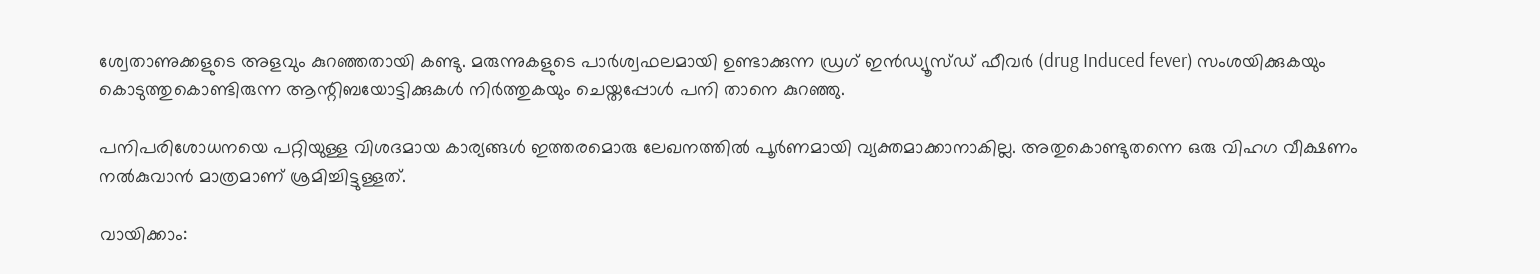ശ്വേതാണുക്കളുടെ അളവും കുറഞ്ഞതായി കണ്ടു. മരുന്നുകളുടെ പാർശ്വഫലമായി ഉണ്ടാക്കുന്ന ഡ്രഗ് ഇൻഡ്യൂസ്ഡ് ഫീവർ (drug Induced fever) സംശയിക്കുകയും കൊടുത്തുകൊണ്ടിരുന്ന ആന്റിബയോട്ടിക്കുകൾ നിർത്തുകയും ചെയ്തപ്പോൾ പനി താനെ കുറഞ്ഞു.

പനിപരിശോധനയെ പറ്റിയുള്ള വിശദമായ കാര്യങ്ങൾ ഇത്തരമൊരു ലേഖനത്തിൽ പൂർണമായി വ്യക്തമാക്കാനാകില്ല. അതുകൊണ്ടുതന്നെ ഒരു വിഹഗ വീക്ഷണം നൽകുവാൻ മാത്രമാണ് ശ്രമിച്ചിട്ടുള്ളത്.

വായിക്കാം: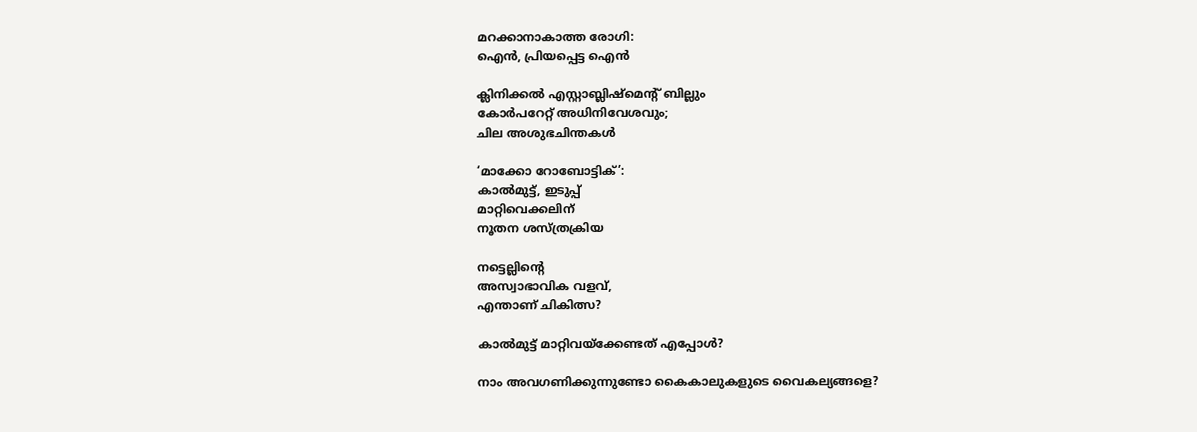മറക്കാനാകാത്ത രോഗി:
ഐൻ, പ്രിയപ്പെട്ട ഐൻ

ക്ലിനിക്കൽ എസ്റ്റാബ്ലിഷ്‌മെന്റ് ബില്ലും
കോർപറേറ്റ് അധിനിവേശവും;
ചില അശുഭചിന്തകൾ

‘മാക്കോ റോബോട്ടിക്’:
കാൽമുട്ട്, ഇടുപ്പ്
മാറ്റിവെക്കലിന്
നൂതന ശസ്ത്രക്രിയ

നട്ടെല്ലിന്റെ
അസ്വാഭാവിക വളവ്,
എന്താണ് ചികിത്സ?

കാൽമുട്ട് മാറ്റിവയ്ക്കേണ്ടത് എപ്പോൾ?

നാം അവഗണിക്കുന്നുണ്ടോ കൈകാലുകളുടെ വൈകല്യങ്ങളെ?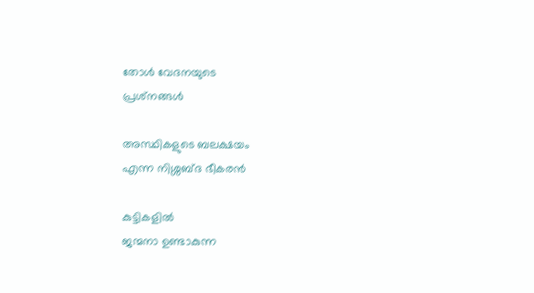തോൾ വേദനയുടെ
പ്രശ്‌നങ്ങൾ

അസ്ഥികളുടെ ബലക്ഷയം
എന്ന നിശ്ശബ്ദ ഭീകരൻ

കുട്ടികളിൽ
ജന്മനാ ഉണ്ടാകുന്ന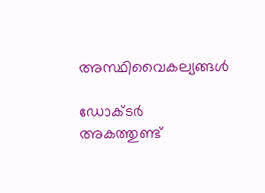അസ്ഥിവൈകല്യങ്ങൾ

ഡോക്ടർ
അകത്തുണ്ട്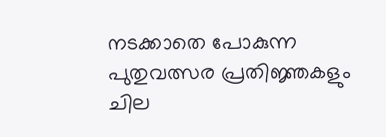നടക്കാതെ പോകുന്ന
പുതുവത്സര പ്രതിജ്ഞകളും
ചില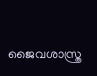ജൈവശാസ്ത്ര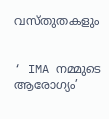വസ്തുതകളും


‘ IMA നമ്മുടെ ആരോഗ്യം’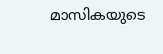മാസികയുടെ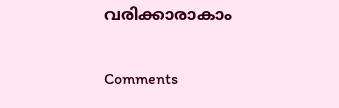വരിക്കാരാകാം

Comments